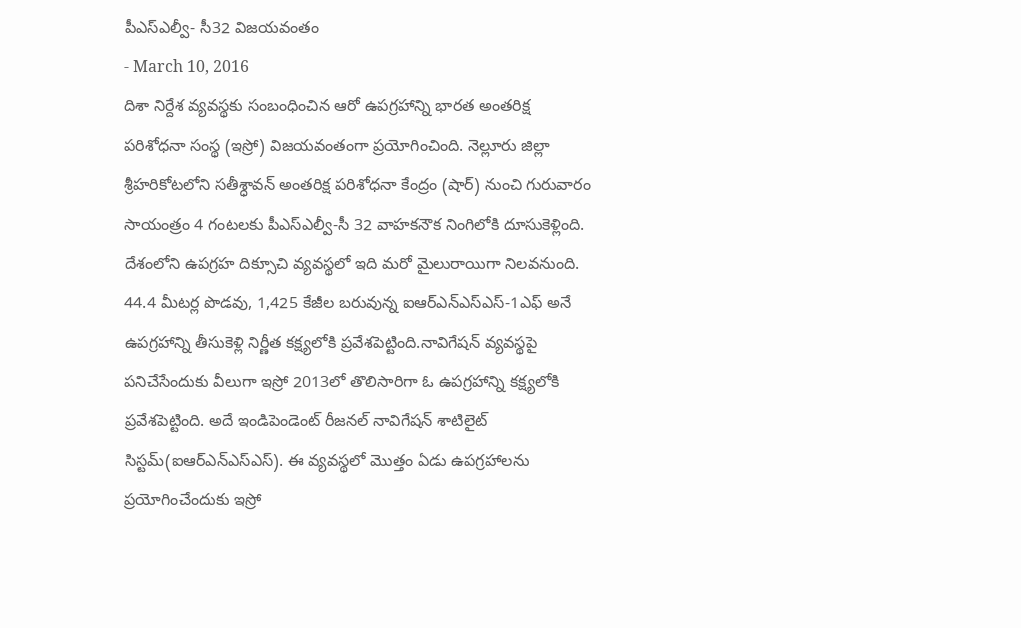పీఎస్ఎల్వీ- సీ32 విజయవంతం
- March 10, 2016
దిశా నిర్దేశ వ్యవస్థకు సంబంధించిన ఆరో ఉపగ్రహాన్ని భారత అంతరిక్ష పరిశోధనా సంస్థ (ఇస్రో) విజయవంతంగా ప్రయోగించింది. నెల్లూరు జిల్లా శ్రీహరికోటలోని సతీశ్ధావన్ అంతరిక్ష పరిశోధనా కేంద్రం (షార్) నుంచి గురువారం సాయంత్రం 4 గంటలకు పీఎస్ఎల్వీ-సీ 32 వాహకనౌక నింగిలోకి దూసుకెళ్లింది. దేశంలోని ఉపగ్రహ దిక్సూచి వ్యవస్థలో ఇది మరో మైలురాయిగా నిలవనుంది. 44.4 మీటర్ల పొడవు, 1,425 కేజీల బరువున్న ఐఆర్ఎన్ఎస్ఎస్-1ఎఫ్ అనే ఉపగ్రహాన్ని తీసుకెళ్లి నిర్ణీత కక్ష్యలోకి ప్రవేశపెట్టింది.నావిగేషన్ వ్యవస్థపై పనిచేసేందుకు వీలుగా ఇస్రో 2013లో తొలిసారిగా ఓ ఉపగ్రహాన్ని కక్ష్యలోకి ప్రవేశపెట్టింది. అదే ఇండిపెండెంట్ రీజనల్ నావిగేషన్ శాటిలైట్ సిస్టమ్(ఐఆర్ఎన్ఎస్ఎస్). ఈ వ్యవస్థలో మొత్తం ఏడు ఉపగ్రహాలను ప్రయోగించేందుకు ఇస్రో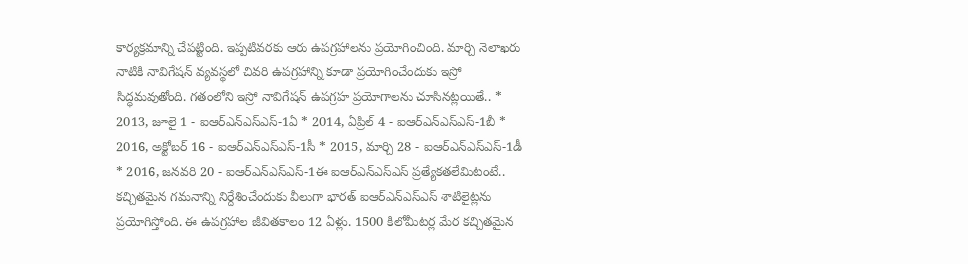కార్యక్రమాన్ని చేపట్టింది. ఇప్పటివరకు ఆరు ఉపగ్రహాలను ప్రయోగించింది. మార్చి నెలాఖరు నాటికి నావిగేషన్ వ్యవస్థలో చివరి ఉపగ్రహాన్ని కూడా ప్రయోగించేందుకు ఇస్రో సిద్ధమవుతోంది. గతంలోని ఇస్రో నావిగేషన్ ఉపగ్రహ ప్రయోగాలను చూసినట్లయితే.. * 2013, జూలై 1 - ఐఆర్ఎన్ఎస్ఎస్-1ఏ * 2014, ఏప్రిల్ 4 - ఐఆర్ఎన్ఎస్ఎస్-1బీ * 2016, అక్టోబర్ 16 - ఐఆర్ఎన్ఎస్ఎస్-1సీ * 2015, మార్చి 28 - ఐఆర్ఎన్ఎస్ఎస్-1డీ * 2016, జనవరి 20 - ఐఆర్ఎన్ఎస్ఎస్-1ఈ ఐఆర్ఎన్ఎస్ఎస్ ప్రత్యేకతలేమిటంటే.. కచ్చితమైన గమనాన్ని నిర్దేశించేందుకు వీలుగా భారత్ ఐఆర్ఎన్ఎస్ఎస్ శాటిలైట్లను ప్రయోగిస్తోంది. ఈ ఉపగ్రహాల జీవితకాలం 12 ఏళ్లు. 1500 కిలోమీటర్ల మేర కచ్చితమైన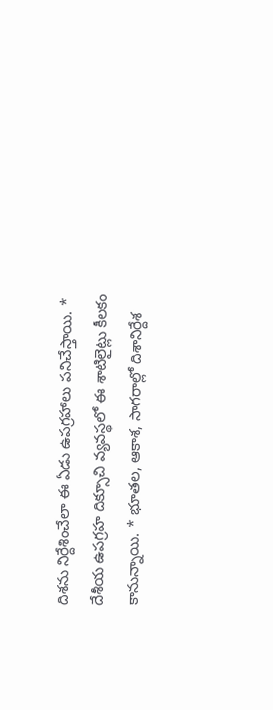దిశను నిర్దేశించేలా ఈ ఏడు ఉపగ్రహాలు పనిచేస్తాయి. * దేశీయ ఉపగ్రహ దిక్సూచి వ్యవస్థలో ఈ శాటిలైట్లు కీలకం కానున్నాయి. * భూతల, ఆకాశ, సాగరాల్లో దిశానిర్దేశ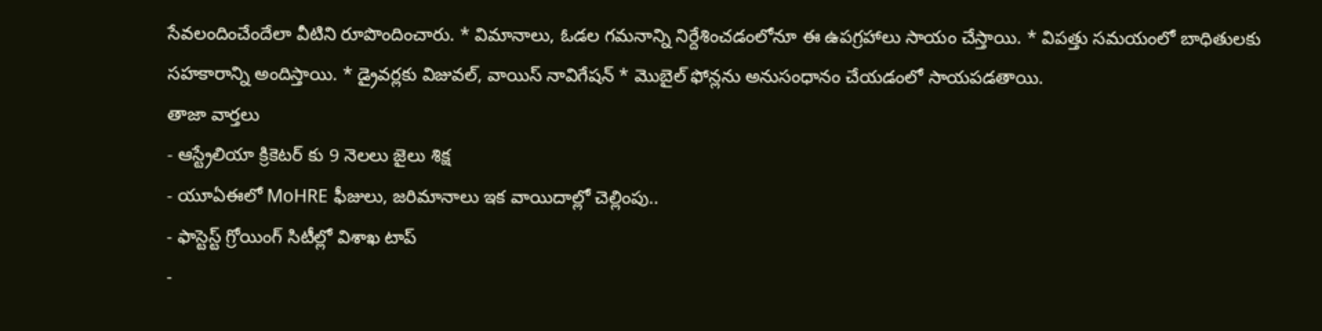సేవలందించేందేలా వీటిని రూపొందించారు. * విమానాలు, ఓడల గమనాన్ని నిర్దేశించడంలోనూ ఈ ఉపగ్రహాలు సాయం చేస్తాయి. * విపత్తు సమయంలో బాధితులకు సహకారాన్ని అందిస్తాయి. * డ్రైవర్లకు విజువల్, వాయిస్ నావిగేషన్ * మొబైల్ ఫోన్లను అనుసంధానం చేయడంలో సాయపడతాయి.
తాజా వార్తలు
- ఆస్ట్రేలియా క్రికెటర్ కు 9 నెలలు జైలు శిక్ష
- యూఏఈలో MoHRE ఫీజులు, జరిమానాలు ఇక వాయిదాల్లో చెల్లింపు..
- ఫాస్టెస్ట్ గ్రోయింగ్ సిటీల్లో విశాఖ టాప్
-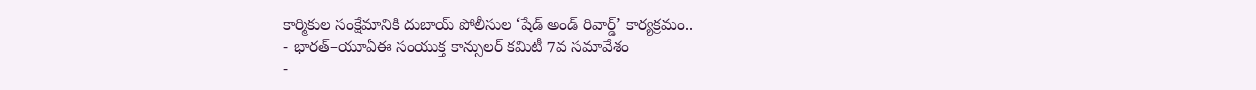కార్మికుల సంక్షేమానికి దుబాయ్ పోలీసుల ‘షేడ్ అండ్ రివార్డ్’ కార్యక్రమం..
- భారత్–యూఏఈ సంయుక్త కాన్సులర్ కమిటీ 7వ సమావేశం
-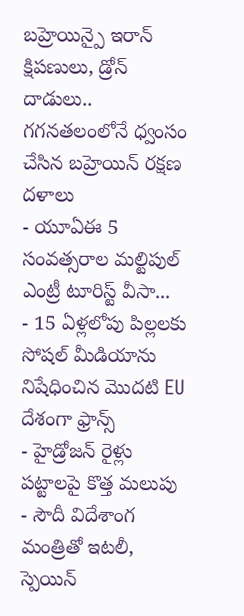బహ్రెయిన్పై ఇరాన్ క్షిపణులు, డ్రోన్ దాడులు.. గగనతలంలోనే ధ్వంసం చేసిన బహ్రెయిన్ రక్షణ దళాలు
- యూఏఈ 5 సంవత్సరాల మల్టిపుల్ ఎంట్రీ టూరిస్ట్ వీసా...
- 15 ఏళ్లలోపు పిల్లలకు సోషల్ మీడియాను నిషేధించిన మొదటి EU దేశంగా ఫ్రాన్స్
- హైడ్రోజన్ రైళ్లు పట్టాలపై కొత్త మలుపు
- సౌదీ విదేశాంగ మంత్రితో ఇటలీ, స్పెయిన్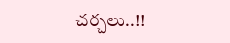చర్చలు..!!